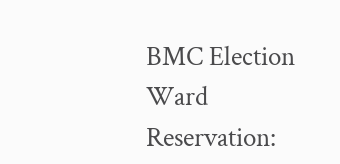BMC Election Ward Reservation: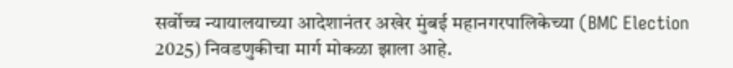सर्वोच्च न्यायालयाच्या आदेशानंतर अखेर मुंबई महानगरपालिकेच्या (BMC Election 2025) निवडणुकीचा मार्ग मोकळा झाला आहे.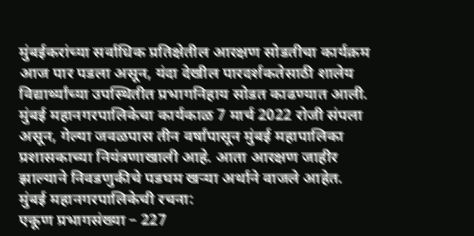मुंबईकरांच्या सर्वाधिक प्रतिक्षेतील आरक्षण सोडतीचा कार्यक्रम आज पार पडला असून, यंदा देखील पारदर्शकतेसाठी शालेय विद्यार्थ्यांच्या उपस्थितीत प्रभागनिहाय सोडत काढण्यात आली. मुंबई महानगरपालिकेचा कार्यकाळ 7 मार्च 2022 रोजी संपला असून, गेल्या जवळपास तीन वर्षांपासून मुंबई महापालिका प्रशासकाच्या नियंत्रणाखाली आहे. आता आरक्षण जाहीर झाल्याने निवडणुकीचे पडघम खऱ्या अर्थाने वाजले आहेत.
मुंबई महानगरपालिकेची रचना:
एकूण प्रभागसंख्या – 227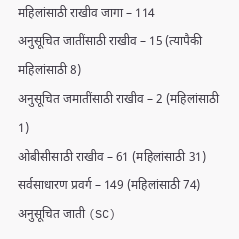महिलांसाठी राखीव जागा – 114
अनुसूचित जातींसाठी राखीव – 15 (त्यापैकी महिलांसाठी 8)
अनुसूचित जमातींसाठी राखीव – 2 (महिलांसाठी 1)
ओबीसीसाठी राखीव – 61 (महिलांसाठी 31)
सर्वसाधारण प्रवर्ग – 149 (महिलांसाठी 74)
अनुसूचित जाती (SC)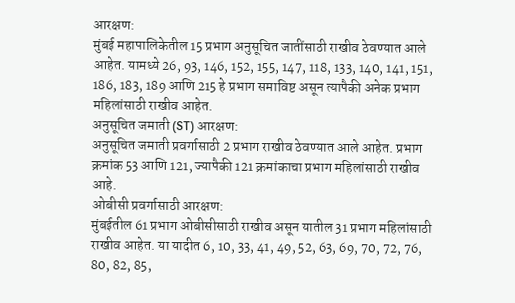आरक्षण:
मुंबई महापालिकेतील 15 प्रभाग अनुसूचित जातींसाठी राखीव ठेवण्यात आले आहेत. यामध्ये 26, 93, 146, 152, 155, 147, 118, 133, 140, 141, 151, 186, 183, 189 आणि 215 हे प्रभाग समाविष्ट असून त्यापैकी अनेक प्रभाग महिलांसाठी राखीव आहेत.
अनुसूचित जमाती (ST) आरक्षण:
अनुसूचित जमाती प्रवर्गासाठी 2 प्रभाग राखीव ठेवण्यात आले आहेत. प्रभाग क्रमांक 53 आणि 121, ज्यापैकी 121 क्रमांकाचा प्रभाग महिलांसाठी राखीव आहे.
ओबीसी प्रवर्गासाठी आरक्षण:
मुंबईतील 61 प्रभाग ओबीसीसाठी राखीव असून यातील 31 प्रभाग महिलांसाठी राखीव आहेत. या यादीत 6, 10, 33, 41, 49, 52, 63, 69, 70, 72, 76, 80, 82, 85,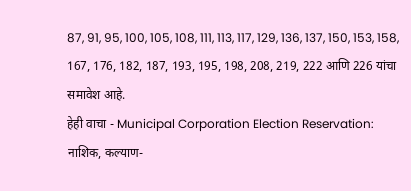87, 91, 95, 100, 105, 108, 111, 113, 117, 129, 136, 137, 150, 153, 158, 167, 176, 182, 187, 193, 195, 198, 208, 219, 222 आणि 226 यांचा समावेश आहे.
हेही वाचा - Municipal Corporation Election Reservation: नाशिक, कल्याण-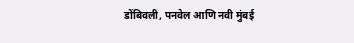डोंबिवली, पनवेल आणि नवी मुंबई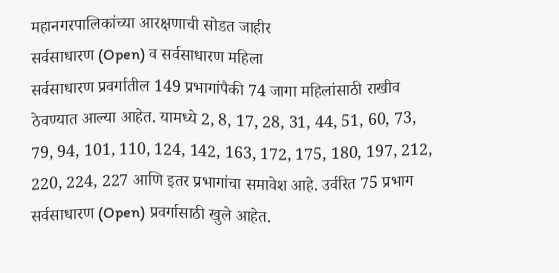महानगरपालिकांच्या आरक्षणाची सोडत जाहीर
सर्वसाधारण (Open) व सर्वसाधारण महिला
सर्वसाधारण प्रवर्गातील 149 प्रभागांपैकी 74 जागा महिलांसाठी राखीव ठेवण्यात आल्या आहेत. यामध्ये 2, 8, 17, 28, 31, 44, 51, 60, 73, 79, 94, 101, 110, 124, 142, 163, 172, 175, 180, 197, 212, 220, 224, 227 आणि इतर प्रभागांचा समावेश आहे. उर्वरित 75 प्रभाग सर्वसाधारण (Open) प्रवर्गासाठी खुले आहेत.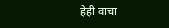हेही वाचा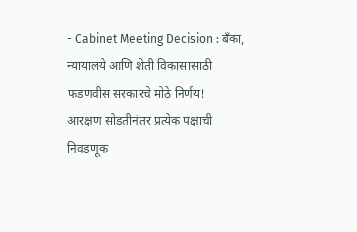- Cabinet Meeting Decision : बँका, न्यायालये आणि शेती विकासासाठी फडणवीस सरकारचे मोठे निर्णय!
आरक्षण सोडतीनंतर प्रत्येक पक्षाची निवडणूक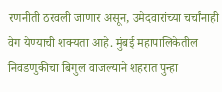रणनीती ठरवली जाणार असून, उमेदवारांच्या चर्चांनाही वेग येण्याची शक्यता आहे. मुंबई महापालिकेतील निवडणुकीचा बिगुल वाजल्याने शहरात पुन्हा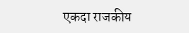एकदा राजकीय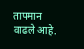तापमान वाढले आहे.